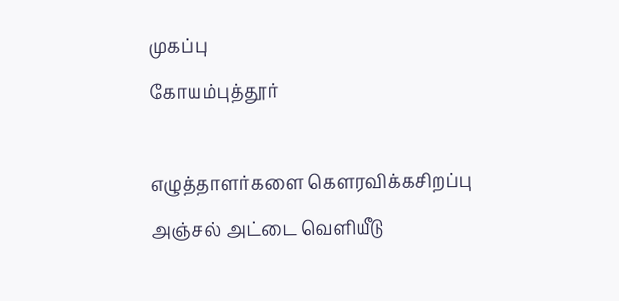முகப்பு
கோயம்புத்தூர்

எழுத்தாளர்களை கெளரவிக்கசிறப்பு அஞ்சல் அட்டை வெளியீடு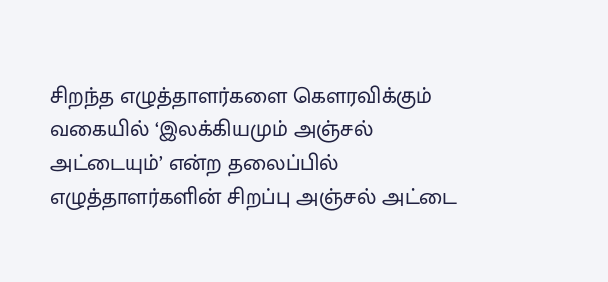சிறந்த எழுத்தாளர்களை கெளரவிக்கும் வகையில் ‘இலக்கியமும் அஞ்சல் அட்டையும்’ என்ற தலைப்பில் எழுத்தாளர்களின் சிறப்பு அஞ்சல் அட்டை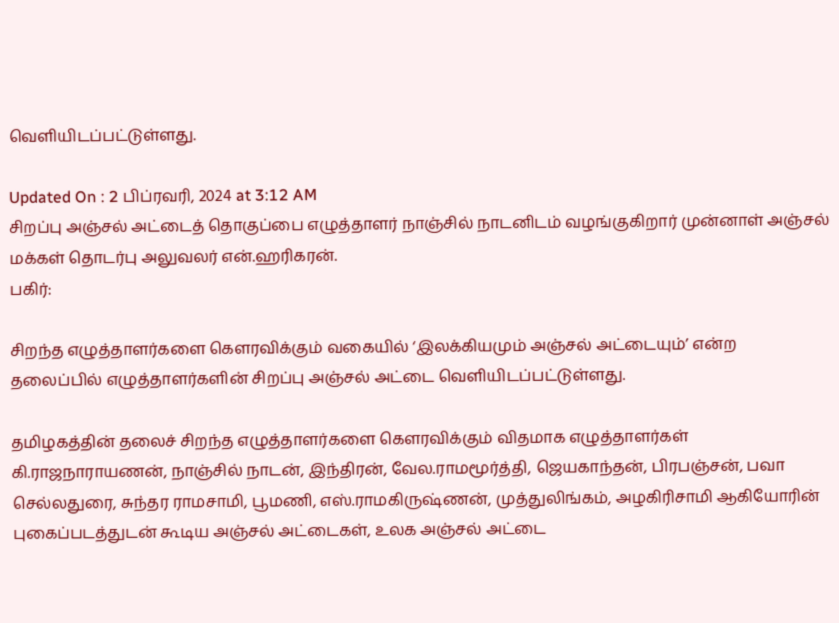வெளியிடப்பட்டுள்ளது.

Updated On : 2 பிப்ரவரி, 2024 at 3:12 AM
சிறப்பு அஞ்சல் அட்டைத் தொகுப்பை எழுத்தாளர் நாஞ்சில் நாடனிடம் வழங்குகிறார் முன்னாள் அஞ்சல் மக்கள் தொடர்பு அலுவலர் என்.ஹரிகரன்.
பகிர்:

சிறந்த எழுத்தாளர்களை கெளரவிக்கும் வகையில் ‘இலக்கியமும் அஞ்சல் அட்டையும்’ என்ற தலைப்பில் எழுத்தாளர்களின் சிறப்பு அஞ்சல் அட்டை வெளியிடப்பட்டுள்ளது.

தமிழகத்தின் தலைச் சிறந்த எழுத்தாளர்களை கௌரவிக்கும் விதமாக எழுத்தாளர்கள் கி.ராஜநாராயணன், நாஞ்சில் நாடன், இந்திரன், வேல.ராமமூர்த்தி, ஜெயகாந்தன், பிரபஞ்சன், பவா செல்லதுரை, சுந்தர ராமசாமி, பூமணி, எஸ்.ராமகிருஷ்ணன், முத்துலிங்கம், அழகிரிசாமி ஆகியோரின் புகைப்படத்துடன் கூடிய அஞ்சல் அட்டைகள், உலக அஞ்சல் அட்டை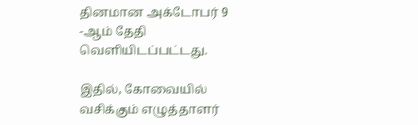தினமான அக்டோபர் 9 -ஆம் தேதி வெளியிடப்பட்டது.

இதில், கோவையில் வசிக்கும் எழுத்தாளர்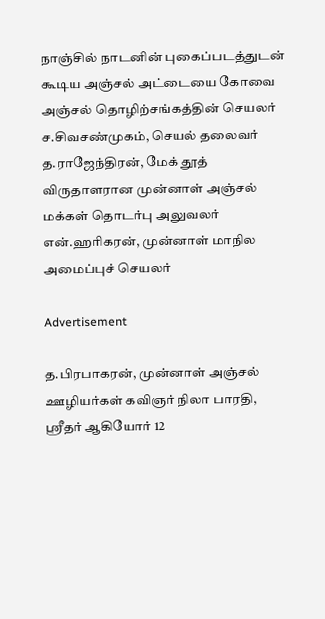நாஞ்சில் நாடனின் புகைப்படத்துடன் கூடிய அஞ்சல் அட்டையை கோவை அஞ்சல் தொழிற்சங்கத்தின் செயலர் ச.சிவசண்முகம், செயல் தலைவர் த.ராஜேந்திரன், மேக் தூத் விருதாளரான முன்னாள் அஞ்சல் மக்கள் தொடர்பு அலுவலர் என்.ஹரிகரன், முன்னாள் மாநில அமைப்புச் செயலர்

Advertisement

த.பிரபாகரன், முன்னாள் அஞ்சல் ஊழியர்கள் கவிஞர் நிலா பாரதி, ஸ்ரீதர் ஆகியோர் 12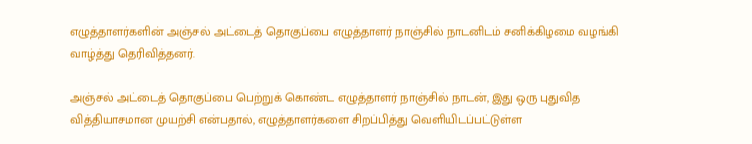எழுத்தாளர்களின் அஞ்சல் அட்டைத் தொகுப்பை எழுத்தாளர் நாஞ்சில் நாடனிடம் சனிக்கிழமை வழங்கி வாழ்த்து தெரிவித்தனர்.

அஞ்சல் அட்டைத் தொகுப்பை பெற்றுக் கொண்ட எழுத்தாளர் நாஞ்சில் நாடன், இது ஒரு புதுவித வித்தியாசமான முயற்சி என்பதால், எழுத்தாளர்களை சிறப்பித்து வெளியிடப்பட்டுள்ள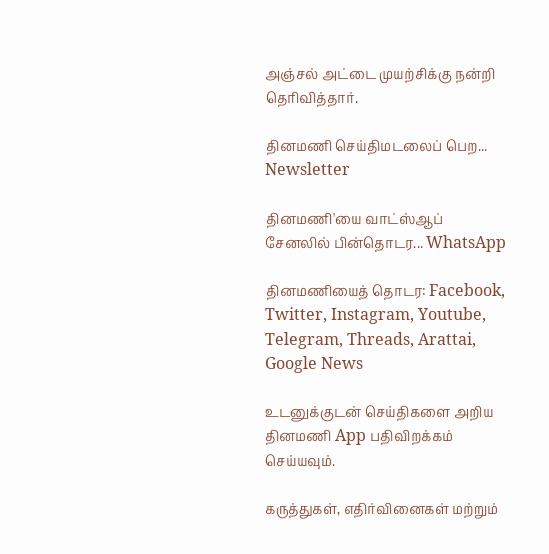அஞ்சல் அட்டை முயற்சிக்கு நன்றி தெரிவித்தார்.

தினமணி செய்திமடலைப் பெற... Newsletter

தினமணி'யை வாட்ஸ்ஆப் சேனலில் பின்தொடர... WhatsApp

தினமணியைத் தொடர: Facebook, Twitter, Instagram, Youtube, Telegram, Threads, Arattai, Google News

உடனுக்குடன் செய்திகளை அறிய தினமணி App பதிவிறக்கம் செய்யவும்.

கருத்துகள், எதிர்வினைகள் மற்றும்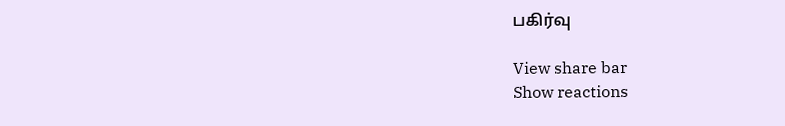பகிர்வு

View share bar
Show reactions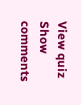View quiz
Show comments